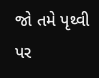જો તમે પૃથ્વી પર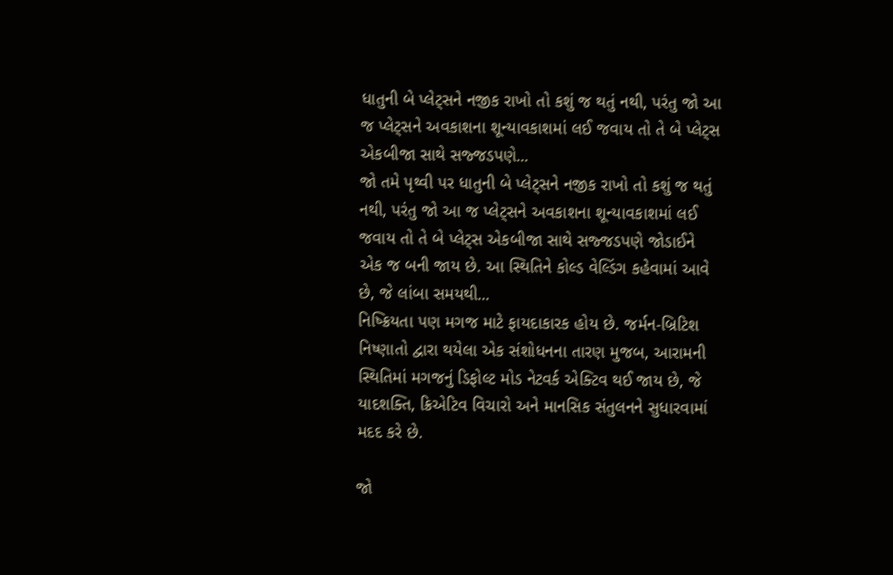ધાતુની બે પ્લેટ્સને નજીક રાખો તો કશું જ થતું નથી, પરંતુ જો આ જ પ્લેટ્સને અવકાશના શૂન્યાવકાશમાં લઈ જવાય તો તે બે પ્લેટ્સ એકબીજા સાથે સજ્જડપણે...
જો તમે પૃથ્વી પર ધાતુની બે પ્લેટ્સને નજીક રાખો તો કશું જ થતું નથી, પરંતુ જો આ જ પ્લેટ્સને અવકાશના શૂન્યાવકાશમાં લઈ જવાય તો તે બે પ્લેટ્સ એકબીજા સાથે સજ્જડપણે જોડાઈને એક જ બની જાય છે. આ સ્થિતિને કોલ્ડ વેલ્ડિંગ કહેવામાં આવે છે, જે લાંબા સમયથી...
નિષ્ક્રિયતા પણ મગજ માટે ફાયદાકારક હોય છે. જર્મન-બ્રિટિશ નિષ્ણાતો દ્વારા થયેલા એક સંશોધનના તારણ મુજબ, આરામની સ્થિતિમાં મગજનું ડિફોલ્ટ મોડ નેટવર્ક એક્ટિવ થઈ જાય છે, જે યાદશક્તિ, ક્રિએટિવ વિચારો અને માનસિક સંતુલનને સુધારવામાં મદદ કરે છે.

જો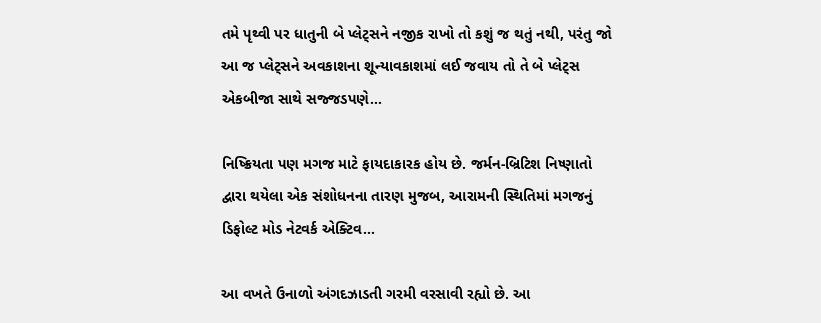તમે પૃથ્વી પર ધાતુની બે પ્લેટ્સને નજીક રાખો તો કશું જ થતું નથી, પરંતુ જો આ જ પ્લેટ્સને અવકાશના શૂન્યાવકાશમાં લઈ જવાય તો તે બે પ્લેટ્સ એકબીજા સાથે સજ્જડપણે...

નિષ્ક્રિયતા પણ મગજ માટે ફાયદાકારક હોય છે. જર્મન-બ્રિટિશ નિષ્ણાતો દ્વારા થયેલા એક સંશોધનના તારણ મુજબ, આરામની સ્થિતિમાં મગજનું ડિફોલ્ટ મોડ નેટવર્ક એક્ટિવ...

આ વખતે ઉનાળો અંગદઝાડતી ગરમી વરસાવી રહ્યો છે. આ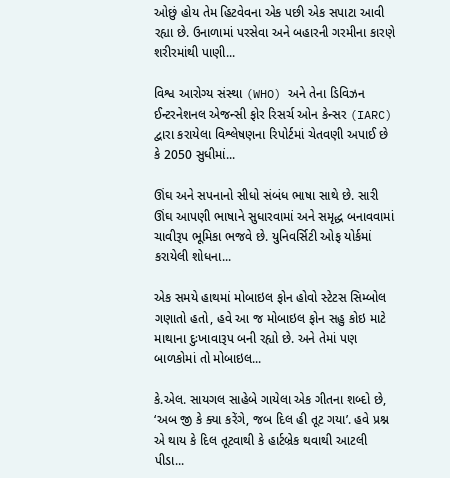ઓછું હોય તેમ હિટવેવના એક પછી એક સપાટા આવી રહ્યા છે. ઉનાળામાં પરસેવા અને બહારની ગરમીના કારણે શરીરમાંથી પાણી...

વિશ્વ આરોગ્ય સંસ્થા (WHO) અને તેના ડિવિઝન ઈન્ટરનેશનલ એજન્સી ફોર રિસર્ચ ઓન કેન્સર (IARC) દ્વારા કરાયેલા વિશ્લેષણના રિપોર્ટમાં ચેતવણી અપાઈ છે કે 2050 સુધીમાં...

ઊંઘ અને સપનાનો સીધો સંબંધ ભાષા સાથે છે. સારી ઊંઘ આપણી ભાષાને સુધારવામાં અને સમૃદ્ધ બનાવવામાં ચાવીરૂપ ભૂમિકા ભજવે છે. યુનિવર્સિટી ઓફ યોર્કમાં કરાયેલી શોધના...

એક સમયે હાથમાં મોબાઇલ ફોન હોવો સ્ટેટસ સિમ્બોલ ગણાતો હતો, હવે આ જ મોબાઇલ ફોન સહુ કોઇ માટે માથાના દુઃખાવારૂપ બની રહ્યો છે. અને તેમાં પણ બાળકોમાં તો મોબાઇલ...

કે.એલ. સાયગલ સાહેબે ગાયેલા એક ગીતના શબ્દો છે, ‘અબ જી કે ક્યા કરેંગે, જબ દિલ હી તૂટ ગયા’. હવે પ્રશ્ન એ થાય કે દિલ તૂટવાથી કે હાર્ટબ્રેક થવાથી આટલી પીડા...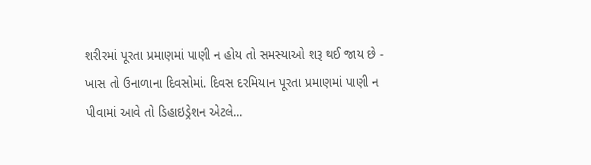શરીરમાં પૂરતા પ્રમાણમાં પાણી ન હોય તો સમસ્યાઓ શરૂ થઈ જાય છે - ખાસ તો ઉનાળાના દિવસોમાં. દિવસ દરમિયાન પૂરતા પ્રમાણમાં પાણી ન પીવામાં આવે તો ડિહાઇડ્રેશન એટલે...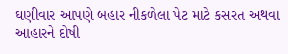ઘણીવાર આપણે બહાર નીકળેલા પેટ માટે કસરત અથવા આહારને દોષી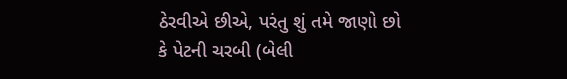ઠેરવીએ છીએ, પરંતુ શું તમે જાણો છો કે પેટની ચરબી (બેલી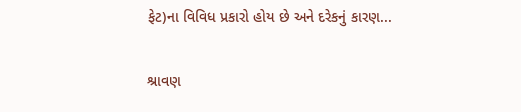ફેટ)ના વિવિધ પ્રકારો હોય છે અને દરેકનું કારણ...

શ્રાવણ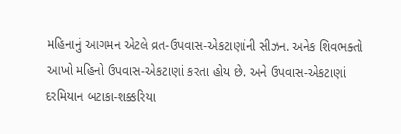મહિનાનું આગમન એટલે વ્રત-ઉપવાસ-એકટાણાંની સીઝન. અનેક શિવભક્તો આખો મહિનો ઉપવાસ-એકટાણાં કરતા હોય છે. અને ઉપવાસ-એકટાણાં દરમિયાન બટાકા-શક્કરિયા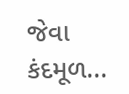જેવા કંદમૂળ...